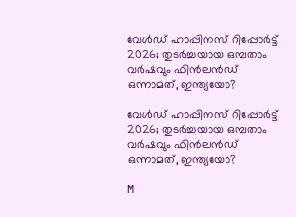വേൾഡ് ഹാപ്പിനസ് റിപ്പോർട്ട് 2026; തുടർച്ചയായ ഒമ്പതാം വർഷവും ഫിൻലൻഡ് ഒന്നാമത്, ഇന്ത്യയോ?

വേൾഡ് ഹാപ്പിനസ് റിപ്പോർട്ട് 2026; തുടർച്ചയായ ഒമ്പതാം വർഷവും ഫിൻലൻഡ് ഒന്നാമത്, ഇന്ത്യയോ?

M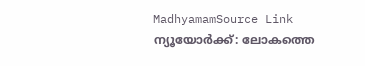MadhyamamSource Link
ന്യൂയോർക്ക്: ലോകത്തെ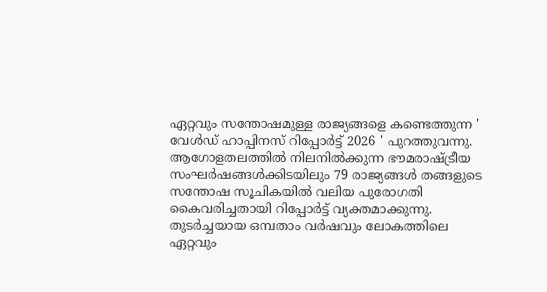ഏറ്റവും സന്തോഷമുള്ള രാജ്യങ്ങളെ കണ്ടെത്തുന്ന ' വേൾഡ് ഹാപ്പിനസ് റിപ്പോർട്ട് 2026 ' പുറത്തുവന്നു. ആഗോളതലത്തിൽ നിലനിൽക്കുന്ന ഭൗമരാഷ്ട്രീയ സംഘർഷങ്ങൾക്കിടയിലും 79 രാജ്യങ്ങൾ തങ്ങളുടെ സന്തോഷ സൂചികയിൽ വലിയ പുരോഗതി കൈവരിച്ചതായി റിപ്പോർട്ട് വ്യക്തമാക്കുന്നു. തുടർച്ചയായ ഒമ്പതാം വർഷവും ലോകത്തിലെ ഏറ്റവും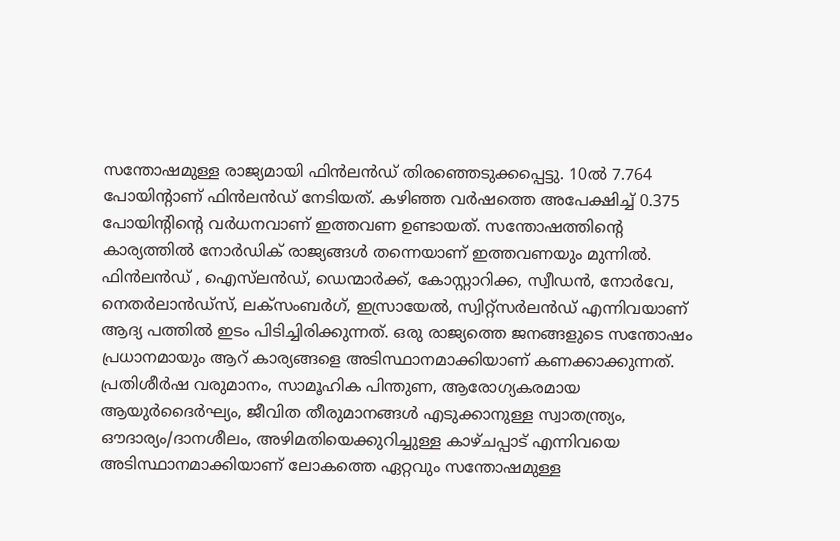സന്തോഷമുള്ള രാജ്യമായി ഫിൻലൻഡ് തിരഞ്ഞെടുക്കപ്പെട്ടു. 10ൽ 7.764 പോയിന്റാണ് ഫിൻലൻഡ് നേടിയത്. കഴിഞ്ഞ വർഷത്തെ അപേക്ഷിച്ച് 0.375 പോയിന്റിന്റെ വർധനവാണ് ഇത്തവണ ഉണ്ടായത്. സന്തോഷത്തിന്റെ കാര്യത്തിൽ നോർഡിക് രാജ്യങ്ങൾ തന്നെയാണ് ഇത്തവണയും മുന്നിൽ. ഫിൻലൻഡ് , ഐസ്‌ലൻഡ്, ഡെന്മാർക്ക്, കോസ്റ്റാറിക്ക, സ്വീഡൻ, നോർവേ, നെതർലാൻഡ്‌സ്, ലക്സംബർഗ്, ഇസ്രായേൽ, സ്വിറ്റ്സർലൻഡ് എന്നിവയാണ് ആദ്യ പത്തിൽ ഇടം പിടിച്ചിരിക്കുന്നത്. ഒരു രാജ്യത്തെ ജനങ്ങളുടെ സന്തോഷം പ്രധാനമായും ആറ് കാര്യങ്ങളെ അടിസ്ഥാനമാക്കിയാണ് കണക്കാക്കുന്നത്. പ്രതിശീർഷ വരുമാനം, സാമൂഹിക പിന്തുണ, ആരോഗ്യകരമായ ആയുർദൈർഘ്യം, ജീവിത തീരുമാനങ്ങൾ എടുക്കാനുള്ള സ്വാതന്ത്ര്യം, ഔദാര്യം/ദാനശീലം, അഴിമതിയെക്കുറിച്ചുള്ള കാഴ്ചപ്പാട് എന്നിവയെ അടിസ്ഥാനമാക്കിയാണ് ലോകത്തെ ഏറ്റവും സന്തോഷമുള്ള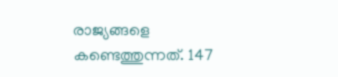രാജ്യങ്ങളെ കണ്ടെത്തുന്നത്. 147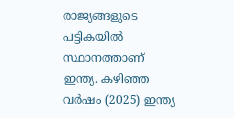രാജ്യങ്ങളുടെ പട്ടികയിൽ സ്ഥാനത്താണ് ഇന്ത്യ. കഴിഞ്ഞ വർഷം (2025) ഇന്ത്യ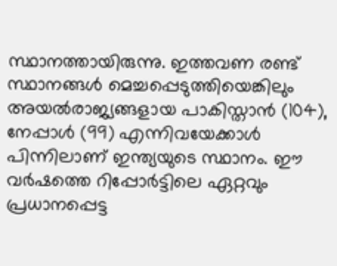സ്ഥാനത്തായിരുന്നു. ഇത്തവണ രണ്ട് സ്ഥാനങ്ങൾ മെച്ചപ്പെടുത്തിയെങ്കിലും അയൽരാജ്യങ്ങളായ പാകിസ്താൻ (104), നേപ്പാൾ (99) എന്നിവയേക്കാൾ പിന്നിലാണ് ഇന്ത്യയുടെ സ്ഥാനം. ഈ വർഷത്തെ റിപ്പോർട്ടിലെ ഏറ്റവും പ്രധാനപ്പെട്ട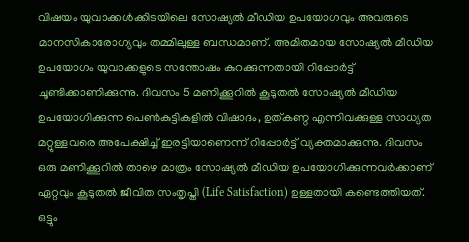വിഷയം യുവാക്കൾക്കിടയിലെ സോഷ്യൽ മീഡിയ ഉപയോഗവും അവരുടെ മാനസികാരോഗ്യവും തമ്മിലുള്ള ബന്ധമാണ്. അമിതമായ സോഷ്യൽ മീഡിയ ഉപയോഗം യുവാക്കളുടെ സന്തോഷം കുറക്കുന്നതായി റിപ്പോർട്ട് ചൂണ്ടിക്കാണിക്കുന്നു. ദിവസം 5 മണിക്കൂറിൽ കൂടുതൽ സോഷ്യൽ മീഡിയ ഉപയോഗിക്കുന്ന പെൺകുട്ടികളിൽ വിഷാദം, ഉത്കണ്ഠ എന്നിവക്കുള്ള സാധ്യത മറ്റുള്ളവരെ അപേക്ഷിച്ച് ഇരട്ടിയാണെന്ന് റിപ്പോർട്ട് വ്യക്തമാക്കുന്നു. ദിവസം ഒരു മണിക്കൂറിൽ താഴെ മാത്രം സോഷ്യൽ മീഡിയ ഉപയോഗിക്കുന്നവർക്കാണ് ഏറ്റവും കൂടുതൽ ജീവിത സംതൃപ്തി (Life Satisfaction) ഉള്ളതായി കണ്ടെത്തിയത്. ഒട്ടും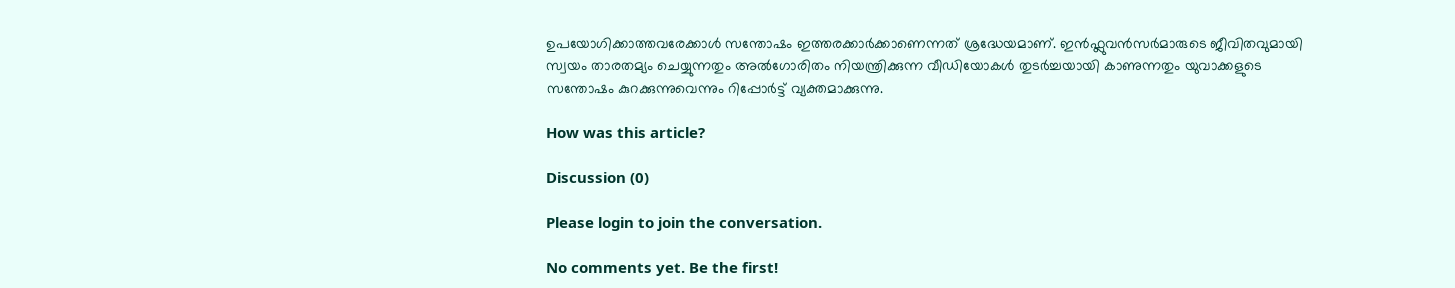ഉപയോഗിക്കാത്തവരേക്കാൾ സന്തോഷം ഇത്തരക്കാർക്കാണെന്നത് ശ്രദ്ധേയമാണ്. ഇൻഫ്ലുവൻസർമാരുടെ ജീവിതവുമായി സ്വയം താരതമ്യം ചെയ്യുന്നതും അൽഗോരിതം നിയന്ത്രിക്കുന്ന വീഡിയോകൾ തുടർച്ചയായി കാണുന്നതും യുവാക്കളുടെ സന്തോഷം കുറക്കുന്നുവെന്നും റിപ്പോർട്ട് വ്യക്തമാക്കുന്നു.

How was this article?

Discussion (0)

Please login to join the conversation.

No comments yet. Be the first!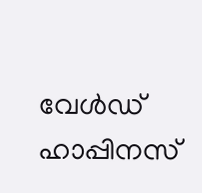വേൾഡ് ഹാപ്പിനസ്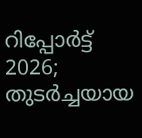റിപ്പോർട്ട് 2026; തുടർച്ചയായ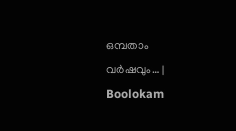ഒമ്പതാം വർഷവും… | Boolokam